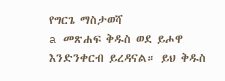የግርጌ ማስታወሻ
a መጽሐፍ ቅዱስ ወደ ይሖዋ እንድንቀርብ ይረዳናል። ይህ ቅዱስ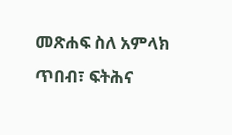መጽሐፍ ስለ አምላክ ጥበብ፣ ፍትሕና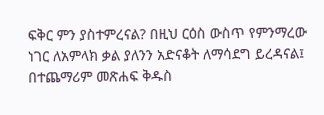ፍቅር ምን ያስተምረናል? በዚህ ርዕስ ውስጥ የምንማረው ነገር ለአምላክ ቃል ያለንን አድናቆት ለማሳደግ ይረዳናል፤ በተጨማሪም መጽሐፍ ቅዱስ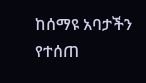ከሰማዩ አባታችን የተሰጠ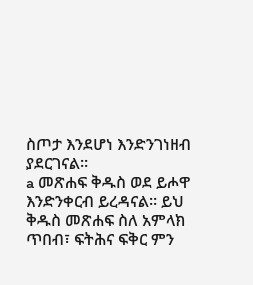ስጦታ እንደሆነ እንድንገነዘብ ያደርገናል።
a መጽሐፍ ቅዱስ ወደ ይሖዋ እንድንቀርብ ይረዳናል። ይህ ቅዱስ መጽሐፍ ስለ አምላክ ጥበብ፣ ፍትሕና ፍቅር ምን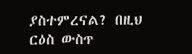ያስተምረናል? በዚህ ርዕስ ውስጥ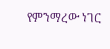የምንማረው ነገር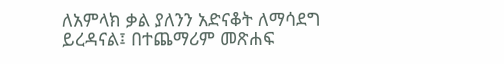ለአምላክ ቃል ያለንን አድናቆት ለማሳደግ ይረዳናል፤ በተጨማሪም መጽሐፍ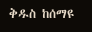ቅዱስ ከሰማዩ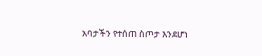አባታችን የተሰጠ ስጦታ እንደሆነ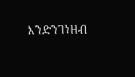እንድንገነዘብ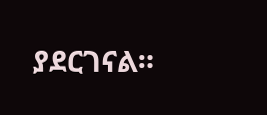ያደርገናል።